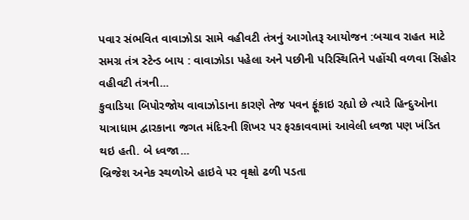પવાર સંભવિત વાવાઝોડા સામે વહીવટી તંત્રનું આગોતરૂ આયોજન :બચાવ રાહત માટે સમગ્ર તંત્ર સ્ટેન્ડ બાય : વાવાઝોડા પહેલા અને પછીની પરિસ્થિતિને પહોંચી વળવા સિહોર વહીવટી તંત્રની...
કુવાડિયા બિપોરજોય વાવાઝોડાના કારણે તેજ પવન ફૂંકાઇ રહ્યો છે ત્યારે હિન્દુઓના યાત્રાધામ દ્વારકાના જગત મંદિરની શિખર પર ફરકાવવામાં આવેલી ધ્વજા પણ ખંડિત થઇ હતી. બે ધ્વજા...
બ્રિજેશ અનેક સ્થળોએ હાઇવે પર વૃક્ષો ઢળી પડતા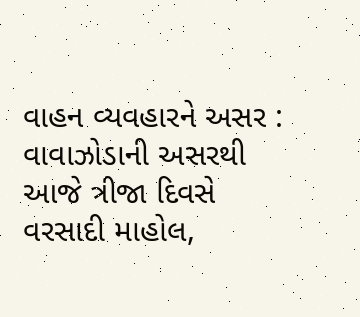વાહન વ્યવહારને અસર : વાવાઝોડાની અસરથી આજે ત્રીજા દિવસે વરસાદી માહોલ,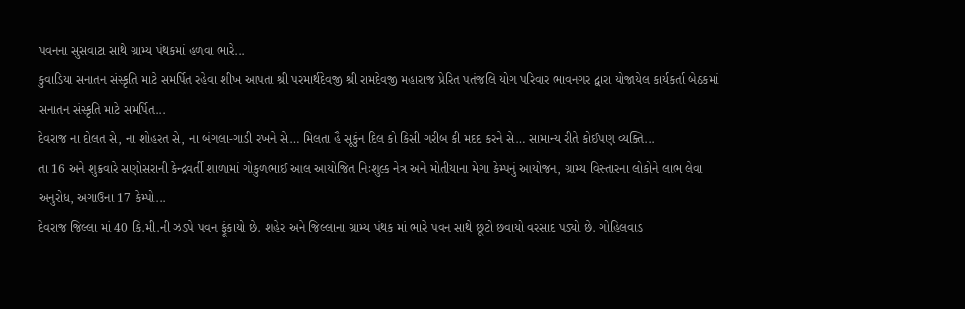પવનના સુસવાટા સાથે ગ્રામ્ય પંથકમાં હળવા ભારે...
કુવાડિયા સનાતન સંસ્કૃતિ માટે સમર્પિત રહેવા શીખ આપતા શ્રી પરમાર્થદેવજી શ્રી રામદેવજી મહારાજ પ્રેરિત પતંજલિ યોગ પરિવાર ભાવનગર દ્વારા યોજાયેલ કાર્યકર્તા બેઠકમાં સનાતન સંસ્કૃતિ માટે સમર્પિત...
દેવરાજ ના દોલત સે, ના શોહરત સે, ના બંગલા-ગાડી રખને સે… મિલતા હૈ સૂકુંન દિલ કો કિસી ગરીબ કી મદદ કરને સે… સામાન્ય રીતે કોઈપણ વ્યક્તિ...
તા 16 અને શુક્રવારે સણોસરાની કેન્દ્રવર્તી શાળામાં ગોકુળભાઈ આલ આયોજિત નિઃશુલ્ક નેત્ર અને મોતીયાના મેગા કેમ્પનું આયોજન, ગ્રામ્ય વિસ્તારના લોકોને લાભ લેવા અનુરોધ, અગાઉના 17 કેમ્પો...
દેવરાજ જિલ્લા માં 40 કિ.મી.ની ઝડપે પવન ફૂંકાયો છે. શહેર અને જિલ્લાના ગ્રામ્ય પંથક માં ભારે પવન સાથે છૂટો છવાયો વરસાદ પડ્યો છે. ગોહિલવાડ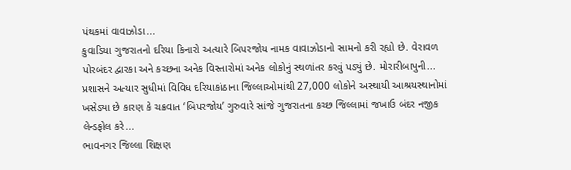પંથકમાં વાવાઝોડા...
કુવાડિયા ગુજરાતનો દરિયા કિનારો અત્યારે બિપરજોય નામક વાવાઝોડાનો સામનો કરી રહ્યો છે. વેરાવળ પોરબંદર દ્વારકા અને કચ્છના અનેક વિસ્તારોમાં અનેક લોકોનું સ્થળાંતર કરવું પડ્યું છે. મોરારીબાપુની...
પ્રશાસને અત્યાર સુધીમાં વિવિધ દરિયાકાંઠાના જિલ્લાઓમાંથી 27,000 લોકોને અસ્થાયી આશ્રયસ્થાનોમાં ખસેડ્યા છે કારણ કે ચક્રવાત ‘બિપરજોય’ ગુરુવારે સાંજે ગુજરાતના કચ્છ જિલ્લામાં જખાઉ બંદર નજીક લેન્ડફોલ કરે...
ભાવનગર જિલ્લા શિક્ષણ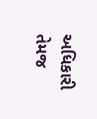અધિકારી તેમજ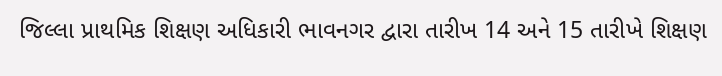જિલ્લા પ્રાથમિક શિક્ષણ અધિકારી ભાવનગર દ્વારા તારીખ 14 અને 15 તારીખે શિક્ષણ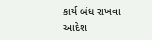કાર્ય બંધ રાખવા આદેશ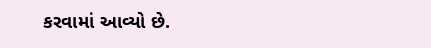કરવામાં આવ્યો છે.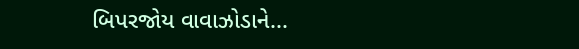બિપરજોય વાવાઝોડાને...